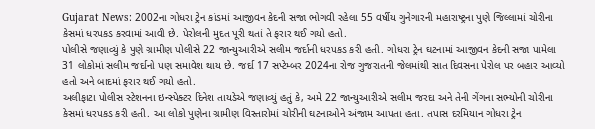Gujarat News: 2002ના ગોધરા ટ્રેન કાંડમાં આજીવન કેદની સજા ભોગવી રહેલા 55 વર્ષીય ગુનેગારની મહારાષ્ટ્રના પુણે જિલ્લામાં ચોરીના કેસમાં ધરપકડ કરવામાં આવી છે. પેરોલની મુદત પૂરી થતાં તે ફરાર થઈ ગયો હતો.
પોલીસે જણાવ્યું કે પુણે ગ્રામીણ પોલીસે 22 જાન્યુઆરીએ સલીમ જર્દાની ધરપકડ કરી હતી. ગોધરા ટ્રેન ઘટનામાં આજીવન કેદની સજા પામેલા 31 લોકોમાં સલીમ જર્દાનો પણ સમાવેશ થાય છે. જર્દા 17 સપ્ટેમ્બર 2024ના રોજ ગુજરાતની જેલમાંથી સાત દિવસના પેરોલ પર બહાર આવ્યો હતો અને બાદમાં ફરાર થઈ ગયો હતો.
અલીફાટા પોલીસ સ્ટેશનના ઇન્સ્પેક્ટર દિનેશ તાયડેએ જણાવ્યું હતું કે, અમે 22 જાન્યુઆરીએ સલીમ જરદા અને તેની ગેંગના સભ્યોની ચોરીના કેસમાં ધરપકડ કરી હતી. આ લોકો પુણેના ગ્રામીણ વિસ્તારોમાં ચોરીની ઘટનાઓને અંજામ આપતા હતા. તપાસ દરમિયાન ગોધરા ટ્રેન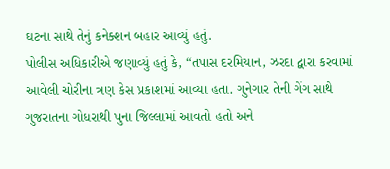ઘટના સાથે તેનું કનેક્શન બહાર આવ્યું હતું.
પોલીસ અધિકારીએ જણાવ્યું હતું કે, “તપાસ દરમિયાન, ઝરદા દ્વારા કરવામાં આવેલી ચોરીના ત્રણ કેસ પ્રકાશમાં આવ્યા હતા. ગુનેગાર તેની ગેંગ સાથે ગુજરાતના ગોધરાથી પુના જિલ્લામાં આવતો હતો અને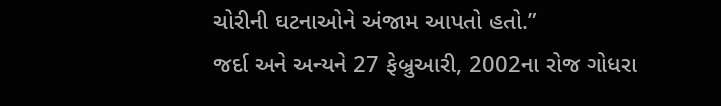ચોરીની ઘટનાઓને અંજામ આપતો હતો.”
જર્દા અને અન્યને 27 ફેબ્રુઆરી, 2002ના રોજ ગોધરા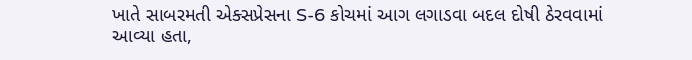ખાતે સાબરમતી એક્સપ્રેસના S-6 કોચમાં આગ લગાડવા બદલ દોષી ઠેરવવામાં આવ્યા હતા,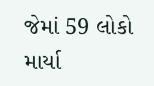જેમાં 59 લોકો માર્યા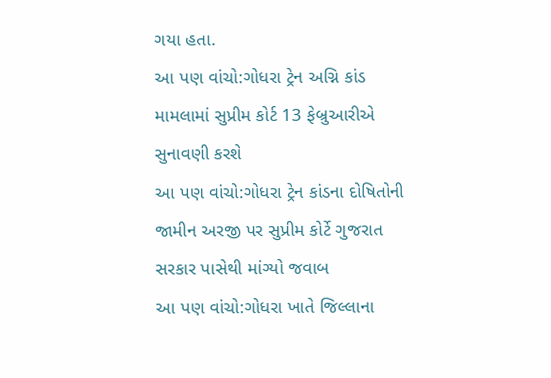ગયા હતા.
આ પણ વાંચો:ગોધરા ટ્રેન અગ્નિ કાંડ મામલામાં સુપ્રીમ કોર્ટ 13 ફેબ્રુઆરીએ સુનાવણી કરશે
આ પણ વાંચો:ગોધરા ટ્રેન કાંડના દોષિતોની જામીન અરજી પર સુપ્રીમ કોર્ટે ગુજરાત સરકાર પાસેથી માંગ્યો જવાબ
આ પણ વાંચો:ગોધરા ખાતે જિલ્લાના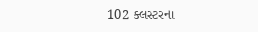102 ક્લસ્ટરના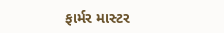ફાર્મર માસ્ટર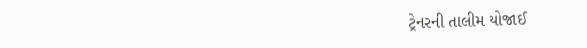ટ્રેનરની તાલીમ યોજાઈ